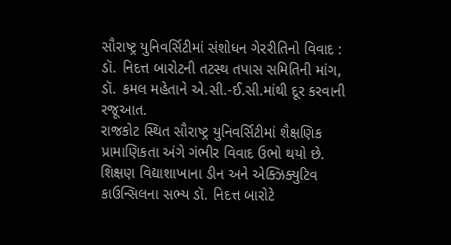સૌરાષ્ટ્ર યુનિવર્સિટીમાં સંશોધન ગેરરીતિનો વિવાદ : ડૉ. નિદત્ત બારોટની તટસ્થ તપાસ સમિતિની માંગ, ડૉ. કમલ મહેતાને એ.સી.-ઈ.સી.માંથી દૂર કરવાની રજૂઆત.
રાજકોટ સ્થિત સૌરાષ્ટ્ર યુનિવર્સિટીમાં શૈક્ષણિક પ્રામાણિકતા અંગે ગંભીર વિવાદ ઉભો થયો છે. શિક્ષણ વિદ્યાશાખાના ડીન અને એક્ઝિક્યુટિવ કાઉન્સિલના સભ્ય ડૉ. નિદત્ત બારોટે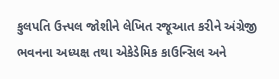કુલપતિ ઉત્ત્પલ જોશીને લેખિત રજૂઆત કરીને અંગ્રેજી ભવનના અધ્યક્ષ તથા એકેડેમિક કાઉન્સિલ અને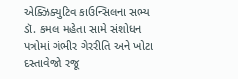એક્ઝિક્યુટિવ કાઉન્સિલના સભ્ય ડૉ. કમલ મહેતા સામે સંશોધન પત્રોમાં ગંભીર ગેરરીતિ અને ખોટા દસ્તાવેજો રજૂ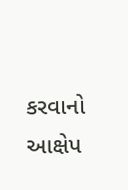કરવાનો આક્ષેપ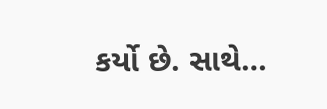કર્યો છે. સાથે…